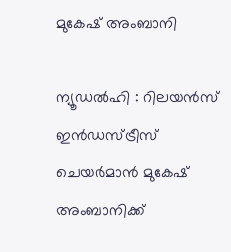മുകേഷ് അംബാനി

ന്യൂഡല്‍ഹി : റിലയന്‍സ് ഇന്‍ഡസ്ട്രീസ് ചെയര്‍മാന്‍ മുകേഷ് അംബാനിക്ക്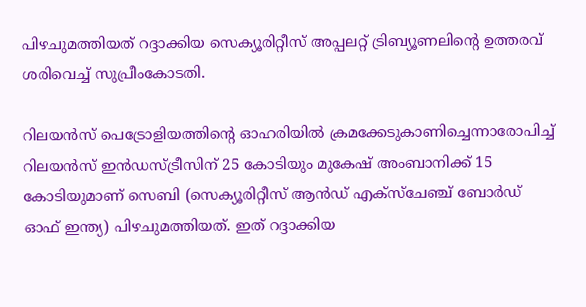പിഴചുമത്തിയത് റദ്ദാക്കിയ സെക്യൂരിറ്റീസ് അപ്പലറ്റ് ട്രിബ്യൂണലിന്റെ ഉത്തരവ് ശരിവെച്ച് സുപ്രീംകോടതി.

റിലയന്‍സ് പെട്രോളിയത്തിന്റെ ഓഹരിയില്‍ ക്രമക്കേടുകാണിച്ചെന്നാരോപിച്ച് റിലയന്‍സ് ഇന്‍ഡസ്ട്രീസിന് 25 കോടിയും മുകേഷ് അംബാനിക്ക് 15 കോടിയുമാണ് സെബി (സെക്യൂരിറ്റീസ് ആന്‍ഡ് എക്‌സ്ചേഞ്ച് ബോര്‍ഡ് ഓഫ് ഇന്ത്യ) പിഴചുമത്തിയത്. ഇത് റദ്ദാക്കിയ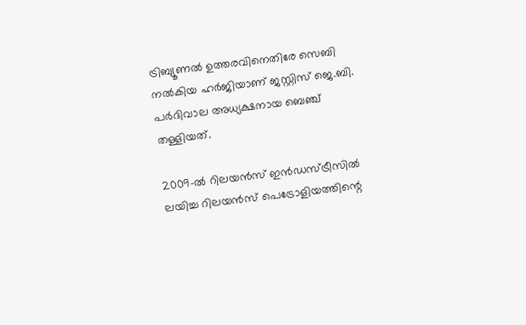ട്രിബ്യൂണല്‍ ഉത്തരവിനെതിരേ സെബി നല്‍കിയ ഹര്‍ജിയാണ് ജസ്റ്റിസ് ജെ.ബി. പര്‍ദിവാല അധ്യക്ഷനായ ബെഞ്ച് തള്ളിയത്.

2009-ല്‍ റിലയന്‍സ് ഇന്‍ഡസ്ട്രീസില്‍ ലയിച്ച റിലയന്‍സ് പെട്രോളിയത്തിന്റെ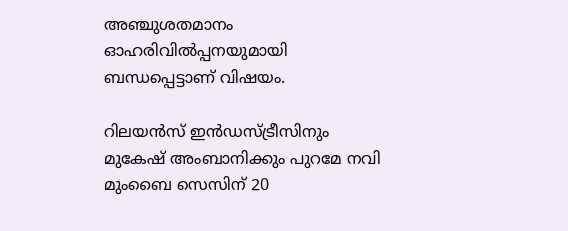അഞ്ചുശതമാനം ഓഹരിവില്‍പ്പനയുമായി ബന്ധപ്പെട്ടാണ് വിഷയം.

റിലയന്‍സ് ഇന്‍ഡസ്ട്രീസിനും മുകേഷ് അംബാനിക്കും പുറമേ നവി മുംബൈ സെസിന് 20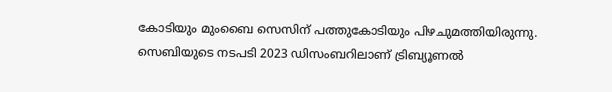കോടിയും മുംബൈ സെസിന് പത്തുകോടിയും പിഴചുമത്തിയിരുന്നു. സെബിയുടെ നടപടി 2023 ഡിസംബറിലാണ് ട്രിബ്യൂണല്‍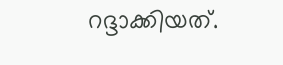റദ്ദാക്കിയത്.